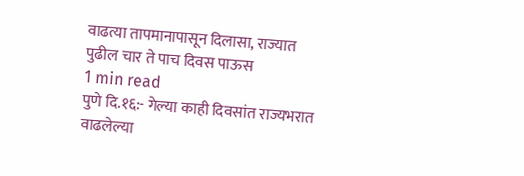वाढत्या तापमानापासून दिलासा, राज्यात पुढील चार ते पाच दिवस पाऊस
1 min read
पुणे दि.१६:- गेल्या काही दिवसांत राज्यभरात वाढलेल्या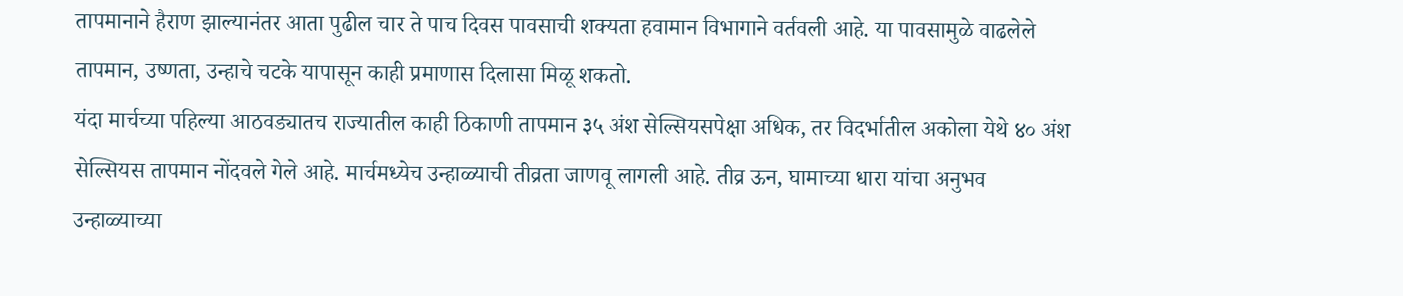तापमानाने हैराण झाल्यानंतर आता पुढील चार ते पाच दिवस पावसाची शक्यता हवामान विभागाने वर्तवली आहे. या पावसामुळे वाढलेले तापमान, उष्णता, उन्हाचे चटके यापासून काही प्रमाणास दिलासा मिळू शकतो.
यंदा मार्चच्या पहिल्या आठवड्यातच राज्यातील काही ठिकाणी तापमान ३५ अंश सेल्सियसपेक्षा अधिक, तर विदर्भातील अकोला येथे ४० अंश सेल्सियस तापमान नोंदवले गेले आहे. मार्चमध्येच उन्हाळ्याची तीव्रता जाणवू लागली आहे. तीव्र ऊन, घामाच्या धारा यांचा अनुभव उन्हाळ्याच्या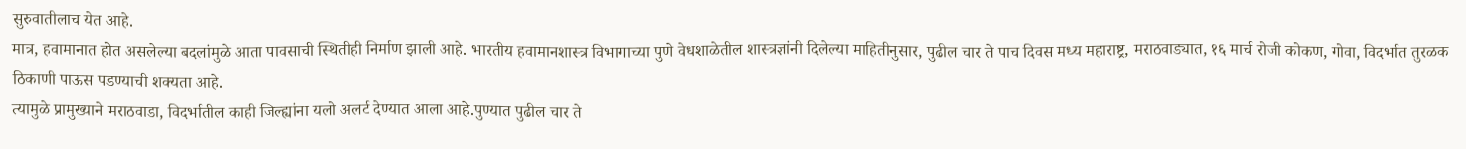सुरुवातीलाच येत आहे.
मात्र, हवामानात होत असलेल्या बदलांमुळे आता पावसाची स्थितीही निर्माण झाली आहे. भारतीय हवामानशास्त्र विभागाच्या पुणे वेधशाळेतील शास्त्रज्ञांनी दिलेल्या माहितीनुसार, पुढील चार ते पाच दिवस मध्य महाराष्ट्र, मराठवाड्यात, १६ मार्च रोजी कोकण, गोवा, विदर्भात तुरळक ठिकाणी पाऊस पडण्याची शक्यता आहे.
त्यामुळे प्रामुख्याने मराठवाडा, विदर्भातील काही जिल्ह्यांना यलो अलर्ट देण्यात आला आहे.पुण्यात पुढील चार ते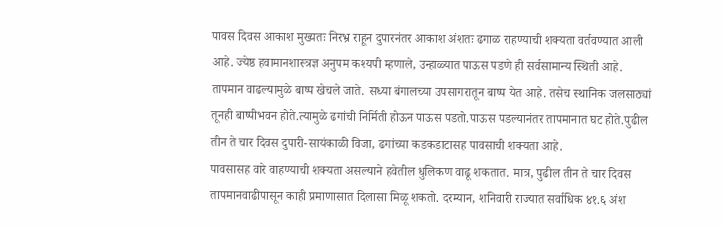पावस दिवस आकाश मुख्यतः निरभ्र राहून दुपारनंतर आकाश अंशतः ढगाळ राहण्याची शक्यता वर्तवण्यात आली आहे. ज्येष्ठ हवामानशास्त्रज्ञ अनुपम कश्यपी म्हणाले, उन्हाळ्यात पाऊस पडणे ही सर्वसामान्य स्थिती आहे.
तापमान वाढल्यामुळे बाष्प खेचले जाते. सध्या बंगालच्या उपसागरातून बाष्प येत आहे. तसेच स्थानिक जलसाठ्यां तूनही बाष्पीभवन होते.त्यामुळे ढगांची निर्मिती होऊन पाऊस पडतो.पाऊस पडल्यानंतर तापमानात घट होते.पुढील तीन ते चार दिवस दुपारी-सायंकाळी विजा, ढगांच्या कडकडाटासह पावसाची शक्यता आहे.
पावसासह वारे वाहण्याची शक्यता असल्याने हवेतील धुलिकण वाढू शकतात. मात्र, पुढील तीन ते चार दिवस तापमानवाढीपासून काही प्रमाणासात दिलासा मिळू शकतो. दरम्यान, शनिवारी राज्यात सर्वाधिक ४१.६ अंश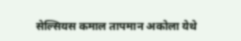सेल्सियस कमाल तापमान अकोला येथे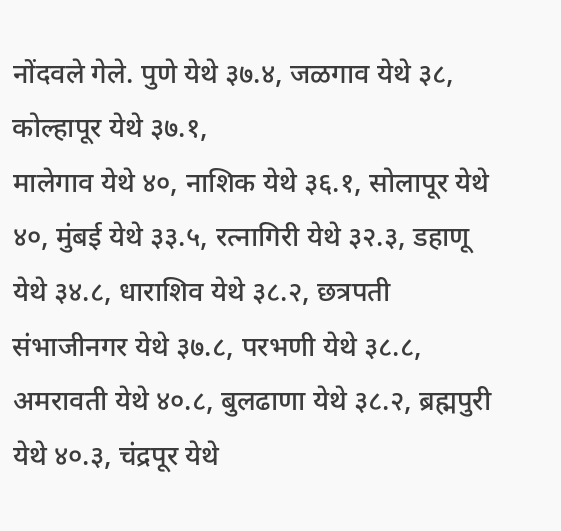नोंदवले गेले. पुणे येथे ३७.४, जळगाव येथे ३८, कोल्हापूर येथे ३७.१,
मालेगाव येथे ४०, नाशिक येथे ३६.१, सोलापूर येथे ४०, मुंबई येथे ३३.५, रत्नागिरी येथे ३२.३, डहाणू येथे ३४.८, धाराशिव येथे ३८.२, छत्रपती संभाजीनगर येथे ३७.८, परभणी येथे ३८.८, अमरावती येथे ४०.८, बुलढाणा येथे ३८.२, ब्रह्मपुरी येथे ४०.३, चंद्रपूर येथे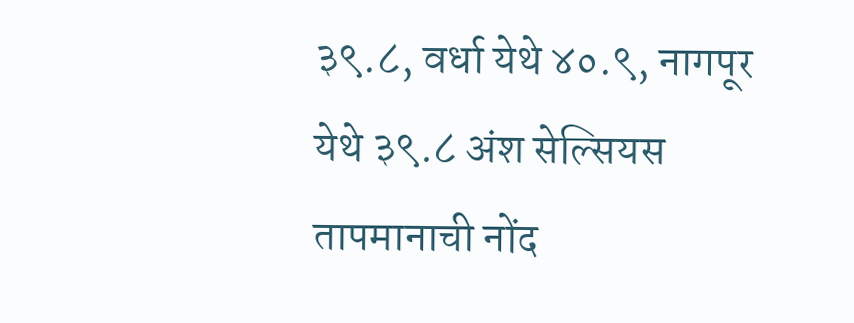३९.८, वर्धा येथे ४०.९, नागपूर येथे ३९.८ अंश सेल्सियस तापमानाची नोंद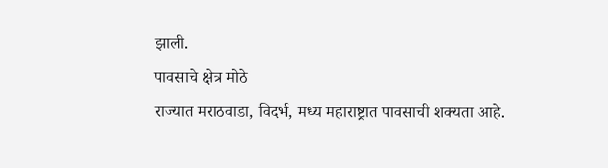झाली.
पावसाचे क्षेत्र मोठे
राज्यात मराठवाडा, विदर्भ, मध्य महाराष्ट्रात पावसाची शक्यता आहे.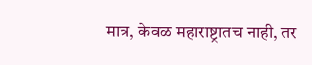मात्र, केवळ महाराष्ट्रातच नाही, तर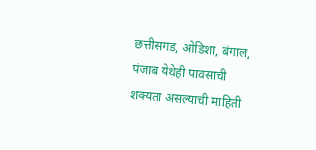छत्तीसगड, ओडिशा, बंगाल, पंजाब येथेही पावसाची शक्यता असल्याची माहिती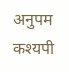अनुपम कश्यपी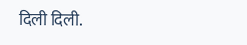दिली दिली.